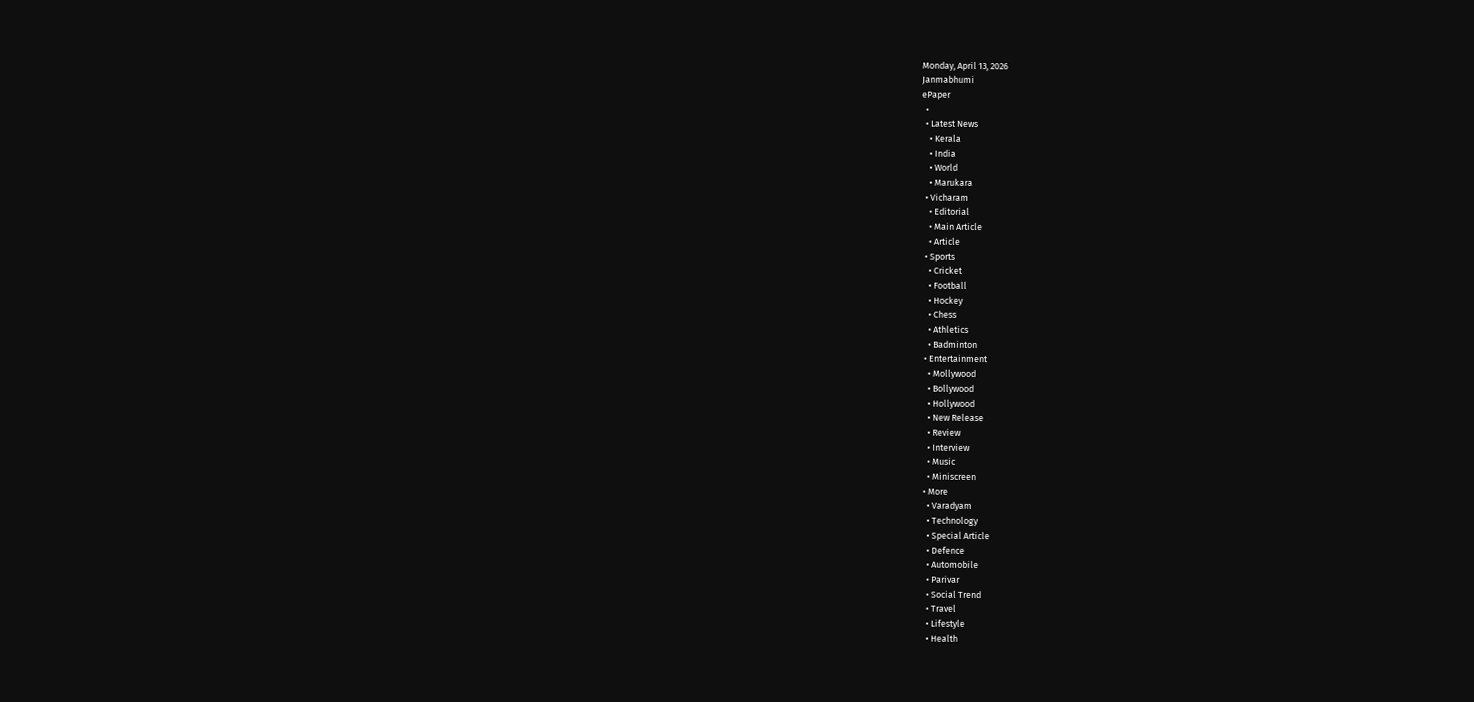Monday, April 13, 2026
Janmabhumi
ePaper
  •
  • Latest News
    • Kerala
    • India
    • World
    • Marukara
  • Vicharam
    • Editorial
    • Main Article
    • Article
  • Sports
    • Cricket
    • Football
    • Hockey
    • Chess
    • Athletics
    • Badminton
  • Entertainment
    • Mollywood
    • Bollywood
    • Hollywood
    • New Release
    • Review
    • Interview
    • Music
    • Miniscreen
  • More
    • Varadyam
    • Technology
    • Special Article
    • Defence
    • Automobile
    • Parivar
    • Social Trend
    • Travel
    • Lifestyle
    • Health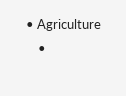• Agriculture
    •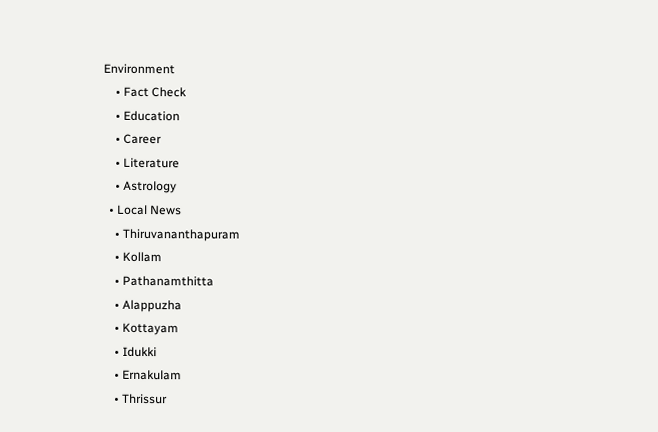Environment
    • Fact Check
    • Education
    • Career
    • Literature
    • Astrology
  • Local News
    • Thiruvananthapuram
    • Kollam
    • Pathanamthitta
    • Alappuzha
    • Kottayam
    • Idukki
    • Ernakulam
    • Thrissur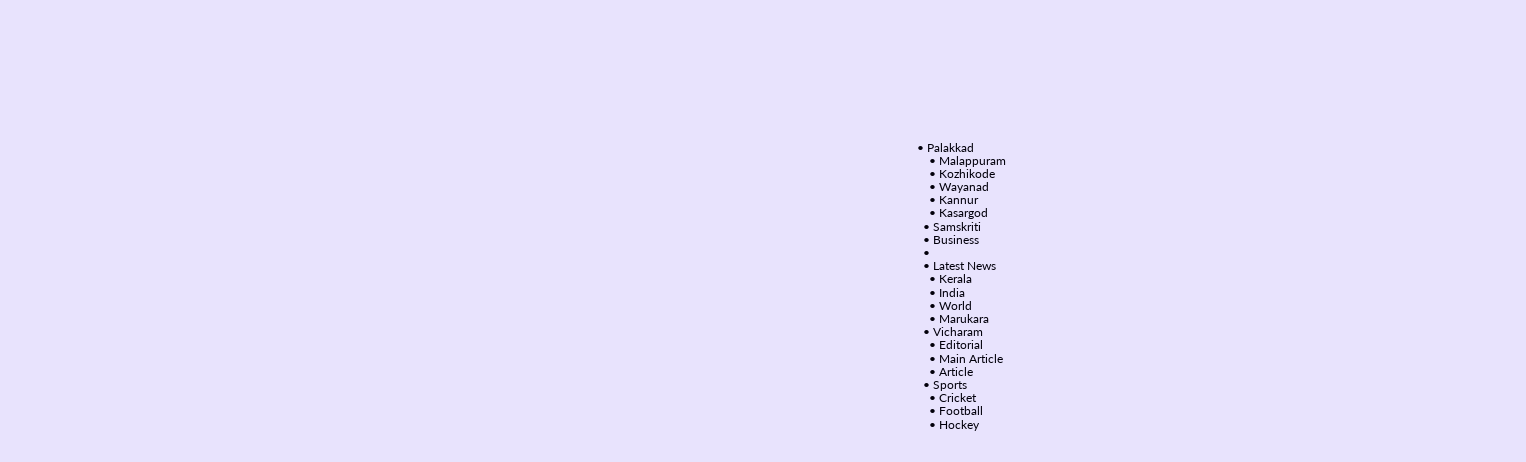• Palakkad
    • Malappuram
    • Kozhikode
    • Wayanad
    • Kannur
    • Kasargod
  • Samskriti
  • Business
  •
  • Latest News
    • Kerala
    • India
    • World
    • Marukara
  • Vicharam
    • Editorial
    • Main Article
    • Article
  • Sports
    • Cricket
    • Football
    • Hockey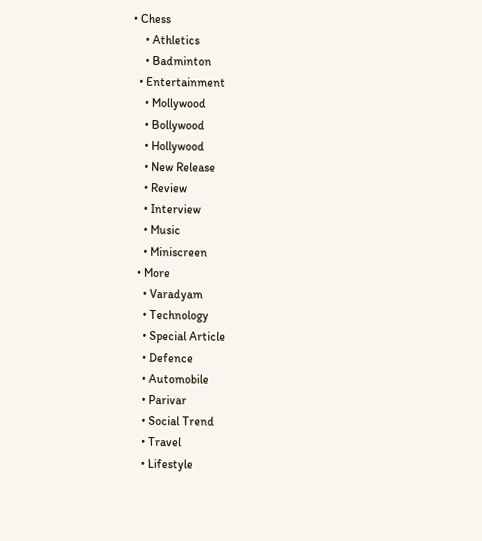• Chess
    • Athletics
    • Badminton
  • Entertainment
    • Mollywood
    • Bollywood
    • Hollywood
    • New Release
    • Review
    • Interview
    • Music
    • Miniscreen
  • More
    • Varadyam
    • Technology
    • Special Article
    • Defence
    • Automobile
    • Parivar
    • Social Trend
    • Travel
    • Lifestyle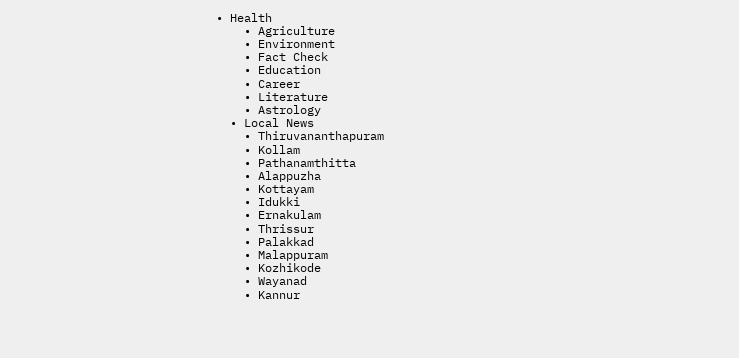• Health
    • Agriculture
    • Environment
    • Fact Check
    • Education
    • Career
    • Literature
    • Astrology
  • Local News
    • Thiruvananthapuram
    • Kollam
    • Pathanamthitta
    • Alappuzha
    • Kottayam
    • Idukki
    • Ernakulam
    • Thrissur
    • Palakkad
    • Malappuram
    • Kozhikode
    • Wayanad
    • Kannur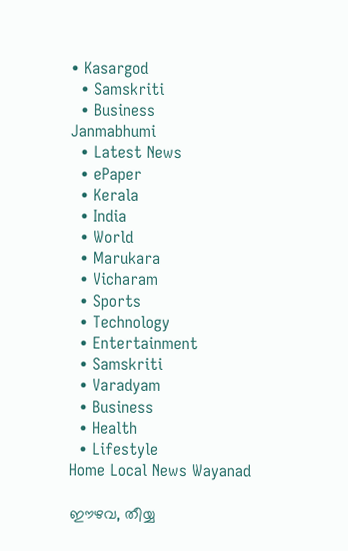• Kasargod
  • Samskriti
  • Business
Janmabhumi
  • Latest News
  • ePaper
  • Kerala
  • India
  • World
  • Marukara
  • Vicharam
  • Sports
  • Technology
  • Entertainment
  • Samskriti
  • Varadyam
  • Business
  • Health
  • Lifestyle
Home Local News Wayanad

ഈഴവ, തീയ്യ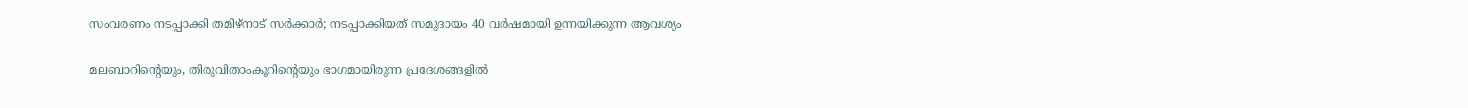സംവരണം നടപ്പാക്കി തമിഴ്‌നാട് സര്‍ക്കാര്‍; നടപ്പാക്കിയത് സമുദായം 40 വര്‍ഷമായി ഉന്നയിക്കുന്ന ആവശ്യം

മലബാറിന്റെയും, തിരുവിതാംകൂറിന്റെയും ഭാഗമായിരുന്ന പ്രദേശങ്ങളില്‍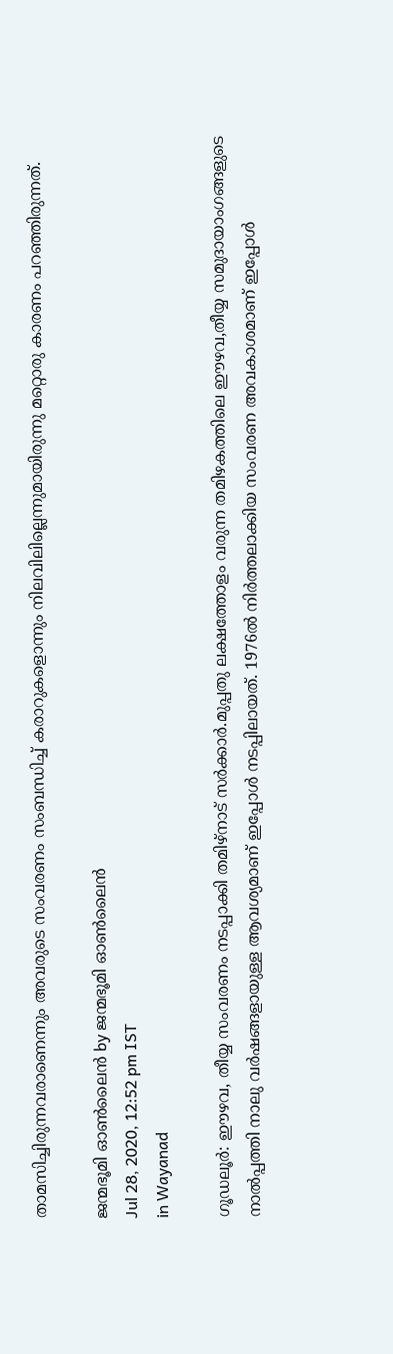താമസിച്ചിരുന്നവരാണെന്നും അവരുടെ സംവരണം സംബന്ധിച്ച് കരാറുകളൊന്നും നിലവിലില്ലെന്നുമായിരുന്നു മറ്റൊരു കാരണം പറഞ്ഞിരുന്നത്.

ജന്മഭൂമി ഓണ്‍ലൈന്‍ by ജന്മഭൂമി ഓണ്‍ലൈന്‍
Jul 28, 2020, 12:52 pm IST
in Wayanad

ഗൂഡലൂര്‍: ഈഴവ, തീയ്യ സംവരണം നടപ്പാക്കി തമിഴ്‌നാട് സര്‍ക്കാര്‍.മുപ്പതു ലക്ഷത്തോളം വരുന്ന തമിഴകത്തിലെ ഈഴവ,തീയ്യ സമുദായാംഗങ്ങളുടെ നാല്‍പ്പത്തി നാലു വര്‍ഷങ്ങളായുള്ള ആവശ്യമാണ് ഇപ്പോള്‍ നടപ്പിലായത്. 1976ല്‍ നിര്‍ത്തലാക്കിയ സംവരണ അവകാശമാണ് ഇപ്പോള്‍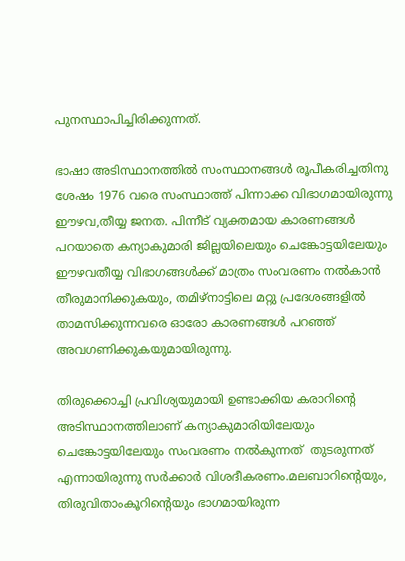പുനസ്ഥാപിച്ചിരിക്കുന്നത്.

ഭാഷാ അടിസ്ഥാനത്തില്‍ സംസ്ഥാനങ്ങള്‍ രൂപീകരിച്ചതിനു ശേഷം 1976 വരെ സംസ്ഥാത്ത് പിന്നാക്ക വിഭാഗമായിരുന്നു ഈഴവ,തീയ്യ ജനത. പിന്നീട് വ്യക്തമായ കാരണങ്ങള്‍ പറയാതെ കന്യാകുമാരി ജില്ലയിലെയും ചെങ്കോട്ടയിലേയും ഈഴവതീയ്യ വിഭാഗങ്ങള്‍ക്ക് മാത്രം സംവരണം നല്‍കാന്‍ തീരുമാനിക്കുകയും, തമിഴ്‌നാട്ടിലെ മറ്റു പ്രദേശങ്ങളില്‍ താമസിക്കുന്നവരെ ഓരോ കാരണങ്ങള്‍ പറഞ്ഞ് അവഗണിക്കുകയുമായിരുന്നു.

തിരുക്കൊച്ചി പ്രവിശ്യയുമായി ഉണ്ടാക്കിയ കരാറിന്റെ അടിസ്ഥാനത്തിലാണ് കന്യാകുമാരിയിലേയും ചെങ്കോട്ടയിലേയും സംവരണം നല്‍കുന്നത്  തുടരുന്നത് എന്നായിരുന്നു സര്‍ക്കാര്‍ വിശദീകരണം.മലബാറിന്റെയും, തിരുവിതാംകൂറിന്റെയും ഭാഗമായിരുന്ന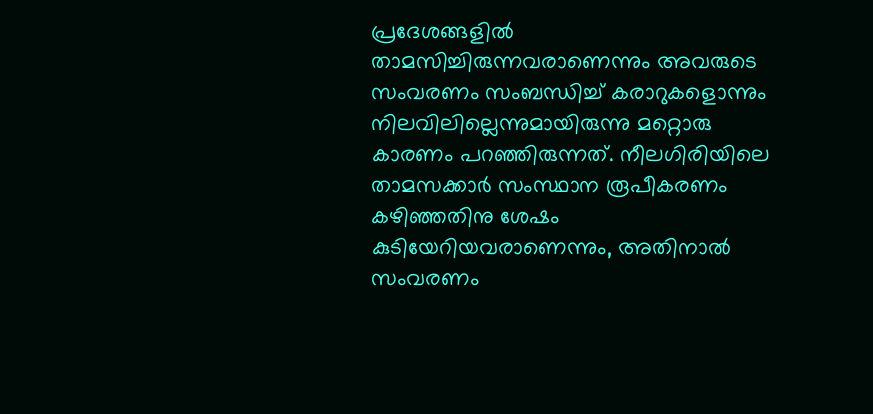പ്രദേശങ്ങളില്‍ താമസിച്ചിരുന്നവരാണെന്നും അവരുടെ സംവരണം സംബന്ധിച്ച് കരാറുകളൊന്നും നിലവിലില്ലെന്നുമായിരുന്നു മറ്റൊരു കാരണം പറഞ്ഞിരുന്നത്. നീലഗിരിയിലെ താമസക്കാര്‍ സംസ്ഥാന രൂപീകരണം കഴിഞ്ഞതിനു ശേഷം കുടിയേറിയവരാണെന്നും, അതിനാല്‍ സംവരണം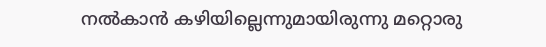നല്‍കാന്‍ കഴിയില്ലെന്നുമായിരുന്നു മറ്റൊരു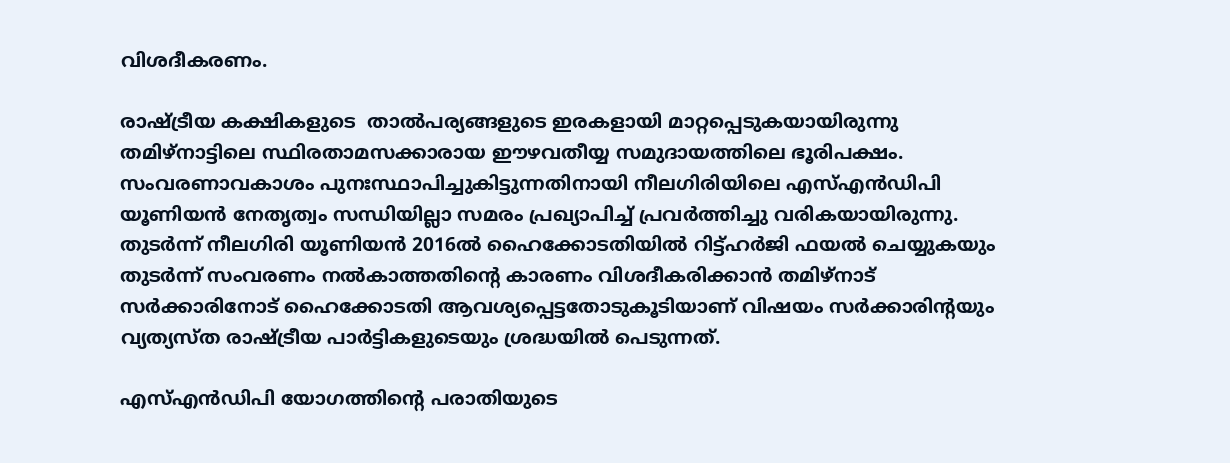വിശദീകരണം.

രാഷ്‌ട്രീയ കക്ഷികളുടെ  താല്‍പര്യങ്ങളുടെ ഇരകളായി മാറ്റപ്പെടുകയായിരുന്നു തമിഴ്‌നാട്ടിലെ സ്ഥിരതാമസക്കാരായ ഈഴവതീയ്യ സമുദായത്തിലെ ഭൂരിപക്ഷം.  സംവരണാവകാശം പുനഃസ്ഥാപിച്ചുകിട്ടുന്നതിനായി നീലഗിരിയിലെ എസ്എന്‍ഡിപി യൂണിയന്‍ നേതൃത്വം സന്ധിയില്ലാ സമരം പ്രഖ്യാപിച്ച് പ്രവര്‍ത്തിച്ചു വരികയായിരുന്നു. തുടര്‍ന്ന് നീലഗിരി യൂണിയന്‍ 2016ല്‍ ഹൈക്കോടതിയില്‍ റിട്ട്ഹര്‍ജി ഫയല്‍ ചെയ്യുകയും തുടര്‍ന്ന് സംവരണം നല്‍കാത്തതിന്റെ കാരണം വിശദീകരിക്കാന്‍ തമിഴ്‌നാട് സര്‍ക്കാരിനോട് ഹൈക്കോടതി ആവശ്യപ്പെട്ടതോടുകൂടിയാണ് വിഷയം സര്‍ക്കാരിന്റയും വ്യത്യസ്ത രാഷ്‌ട്രീയ പാര്‍ട്ടികളുടെയും ശ്രദ്ധയില്‍ പെടുന്നത്.

എസ്എന്‍ഡിപി യോഗത്തിന്റെ പരാതിയുടെ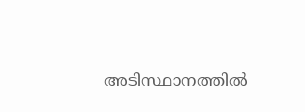അടിസ്ഥാനത്തില്‍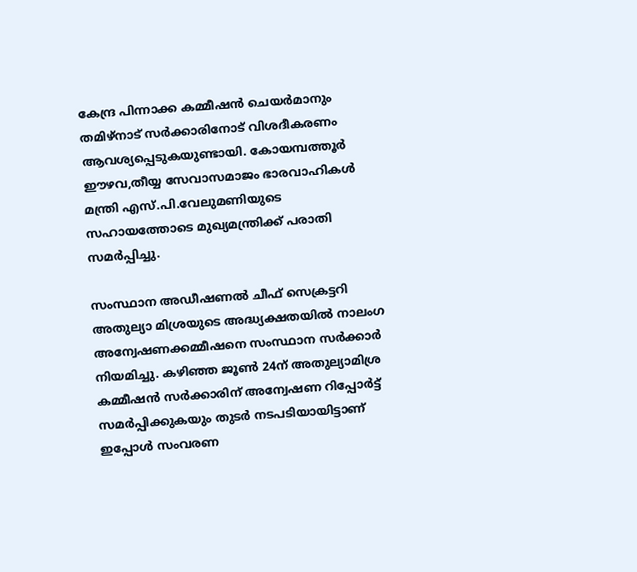കേന്ദ്ര പിന്നാക്ക കമ്മീഷന്‍ ചെയര്‍മാനും തമിഴ്‌നാട് സര്‍ക്കാരിനോട് വിശദീകരണം  ആവശ്യപ്പെടുകയുണ്ടായി. കോയമ്പത്തൂര്‍ ഈഴവ,തീയ്യ സേവാസമാജം ഭാരവാഹികള്‍ മന്ത്രി എസ്.പി.വേലുമണിയുടെ സഹായത്തോടെ മുഖ്യമന്ത്രിക്ക് പരാതി സമര്‍പ്പിച്ചു.

സംസ്ഥാന അഡീഷണല്‍ ചീഫ് സെക്രട്ടറി അതുല്യാ മിശ്രയുടെ അദ്ധ്യക്ഷതയില്‍ നാലംഗ അന്വേഷണക്കമ്മീഷനെ സംസ്ഥാന സര്‍ക്കാര്‍ നിയമിച്ചു. കഴിഞ്ഞ ജൂണ്‍ 24ന് അതുല്യാമിശ്ര കമ്മീഷന്‍ സര്‍ക്കാരിന് അന്വേഷണ റിപ്പോര്‍ട്ട് സമര്‍പ്പിക്കുകയും തുടര്‍ നടപടിയായിട്ടാണ് ഇപ്പോള്‍ സംവരണ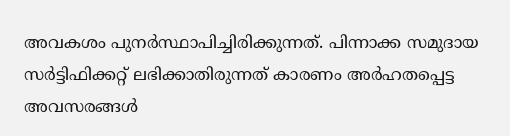അവകശം പുനര്‍സ്ഥാപിച്ചിരിക്കുന്നത്. പിന്നാക്ക സമുദായ സര്‍ട്ടിഫിക്കറ്റ് ലഭിക്കാതിരുന്നത് കാരണം അര്‍ഹതപ്പെട്ട അവസരങ്ങള്‍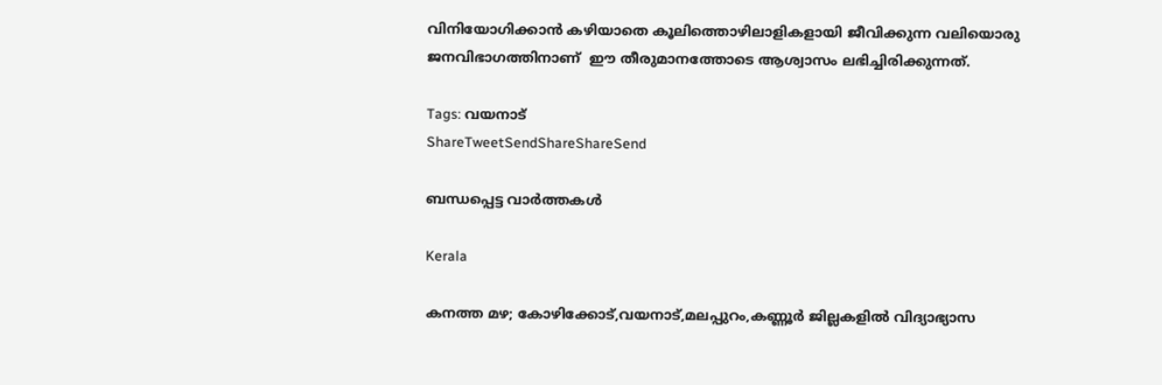വിനിയോഗിക്കാന്‍ കഴിയാതെ കൂലിത്തൊഴിലാളികളായി ജീവിക്കുന്ന വലിയൊരു ജനവിഭാഗത്തിനാണ്  ഈ തീരുമാനത്തോടെ ആശ്വാസം ലഭിച്ചിരിക്കുന്നത്.

Tags: വയനാട്‌
ShareTweetSendShareShareSend

ബന്ധപ്പെട്ട വാര്‍ത്തകള്‍

Kerala

കനത്ത മഴ; കോഴിക്കോട്,വയനാട്,മലപ്പുറം,കണ്ണൂര്‍ ജില്ലകളില്‍ വിദ്യാഭ്യാസ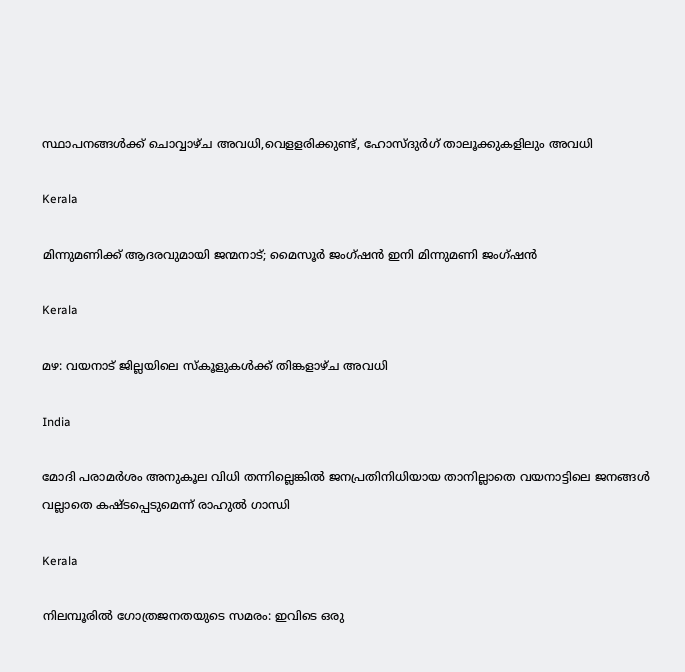സ്ഥാപനങ്ങള്‍ക്ക് ചൊവ്വാഴ്ച അവധി,വെളളരിക്കുണ്ട്, ഹോസ്ദുര്‍ഗ് താലൂക്കുകളിലും അവധി

Kerala

മിന്നുമണിക്ക് ആദരവുമായി ജന്മനാട്; മൈസൂര്‍ ജംഗ്ഷന്‍ ഇനി മിന്നുമണി ജംഗ്ഷന്‍

Kerala

മഴ: വയനാട് ജില്ലയിലെ സ്കൂളുകള്‍ക്ക് തിങ്കളാഴ്ച അവധി

India

മോദി പരാമര്‍ശം അനുകൂല വിധി തന്നില്ലെങ്കില്‍ ജനപ്രതിനിധിയായ താനില്ലാതെ വയനാട്ടിലെ ജനങ്ങള്‍ വല്ലാതെ കഷ്ടപ്പെടുമെന്ന് രാഹുല്‍ ഗാന്ധി

Kerala

നിലമ്പൂരില്‍ ഗോത്രജനതയുടെ സമരം: ഇവിടെ ഒരു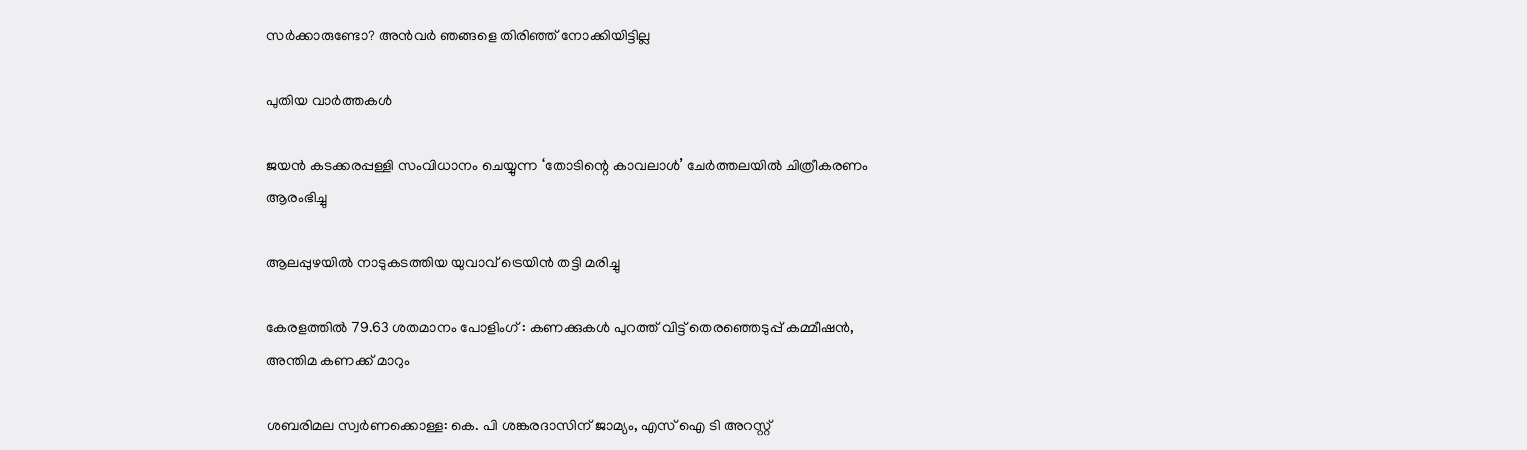സര്‍ക്കാരുണ്ടോ? അന്‍വര്‍ ഞങ്ങളെ തിരിഞ്ഞ് നോക്കിയിട്ടില്ല

പുതിയ വാര്‍ത്തകള്‍

ജയന്‍ കടക്കരപ്പള്ളി സംവിധാനം ചെയ്യുന്ന ‘തോടിന്റെ കാവലാള്‍’ ചേര്‍ത്തലയില്‍ ചിത്രീകരണം ആരംഭിച്ചു

ആലപ്പുഴയില്‍ നാടുകടത്തിയ യുവാവ് ട്രെയിന്‍ തട്ടി മരിച്ചു

കേരളത്തില്‍ 79.63 ശതമാനം പോളിംഗ് : കണക്കുകള്‍ പുറത്ത് വിട്ട് തെരഞ്ഞെടുപ്പ് കമ്മീഷന്‍, അന്തിമ കണക്ക് മാറും

ശബരിമല സ്വർണക്കൊള്ള: കെ. പി ശങ്കരദാസിന് ജാമ്യം, എസ് ഐ ടി അറസ്റ്റ്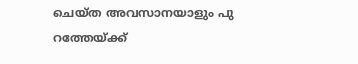ചെയ്ത അവസാനയാളും പു റത്തേയ്‌ക്ക്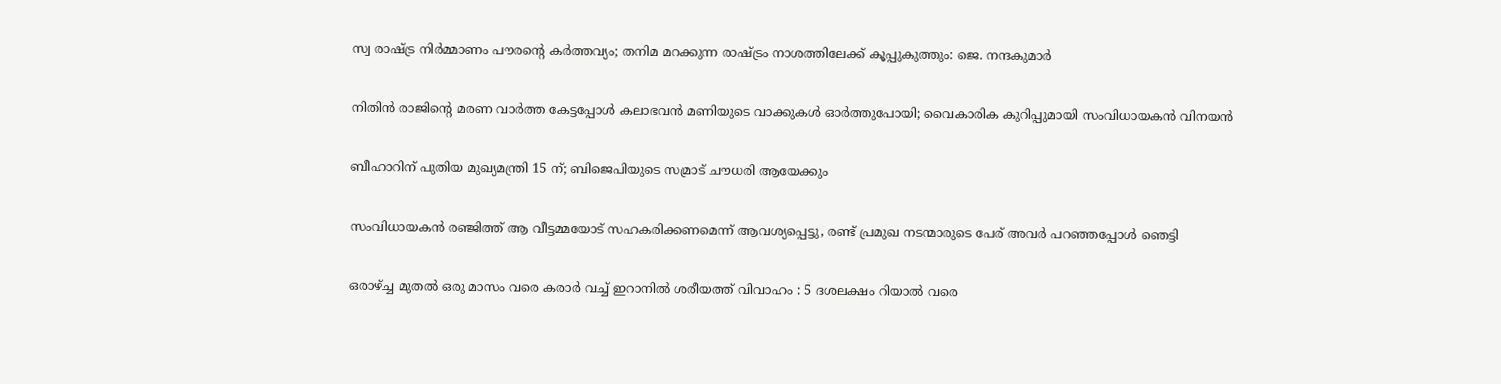സ്വ രാഷ്‌ട്ര നിര്‍മ്മാണം പൗരന്റെ കര്‍ത്തവ്യം; തനിമ മറക്കുന്ന രാഷ്‌ട്രം നാശത്തിലേക്ക് കൂപ്പുകുത്തും: ജെ. നന്ദകുമാര്‍

നിതിന്‍ രാജിന്റെ മരണ വാര്‍ത്ത കേട്ടപ്പോള്‍ കലാഭവന്‍ മണിയുടെ വാക്കുകള്‍ ഓര്‍ത്തുപോയി; വൈകാരിക കുറിപ്പുമായി സംവിധായകൻ വിനയൻ

ബീഹാറിന് പുതിയ മുഖ്യമന്ത്രി 15 ന്; ബിജെപിയുടെ സമ്രാട് ചൗധരി ആയേക്കും

സംവിധായകൻ രഞ്ജിത്ത് ആ വീട്ടമ്മയോട് സഹകരിക്കണമെന്ന് ആവശ്യപ്പെട്ടു, രണ്ട് പ്രമുഖ നടന്മാരുടെ പേര് അവർ പറഞ്ഞപ്പോൾ ഞെട്ടി

ഒരാഴ്‌ച്ച മുതൽ ഒരു മാസം വരെ കരാർ വച്ച് ഇറാനിൽ ശരീയത്ത് വിവാഹം : 5 ദശലക്ഷം റിയാൽ വരെ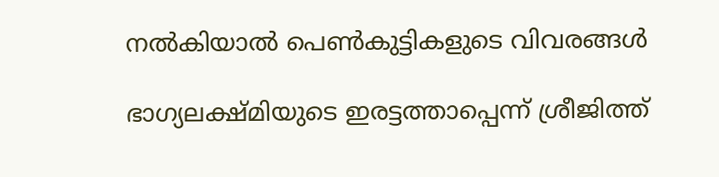നൽകിയാൽ പെൺകുട്ടികളുടെ വിവരങ്ങൾ

ഭാഗ്യലക്ഷ്മിയുടെ ഇരട്ടത്താപ്പെന്ന് ശ്രീജിത്ത്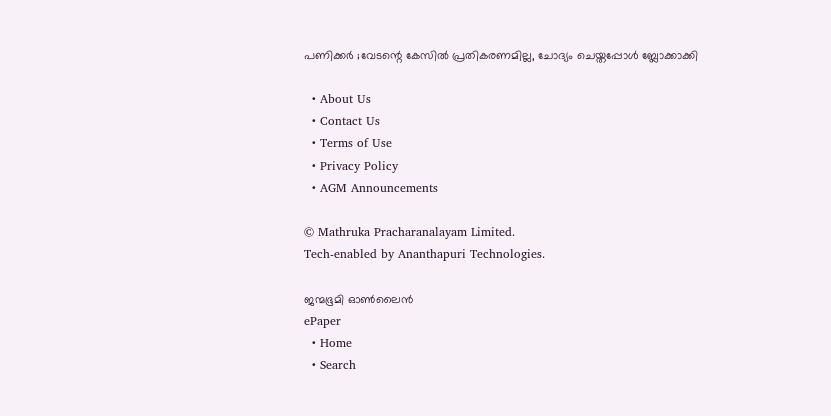പണിക്കർ ;വേടന്റെ കേസിൽ പ്രതികരണമില്ല, ചോദ്യം ചെയ്തപ്പോൾ ബ്ലോക്കാക്കി

  • About Us
  • Contact Us
  • Terms of Use
  • Privacy Policy
  • AGM Announcements

© Mathruka Pracharanalayam Limited.
Tech-enabled by Ananthapuri Technologies.

ജന്മഭൂമി ഓണ്‍ലൈന്‍
ePaper
  • Home
  • Search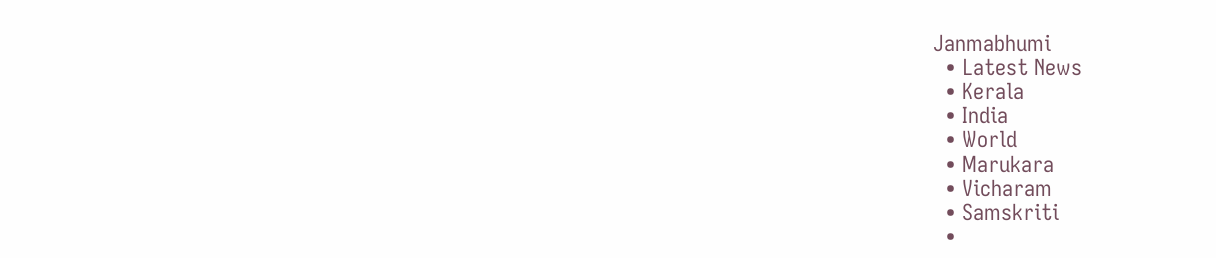Janmabhumi
  • Latest News
  • Kerala
  • India
  • World
  • Marukara
  • Vicharam
  • Samskriti
  •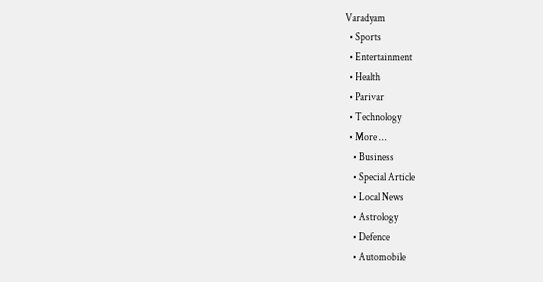Varadyam
  • Sports
  • Entertainment
  • Health
  • Parivar
  • Technology
  • More …
    • Business
    • Special Article
    • Local News
    • Astrology
    • Defence
    • Automobile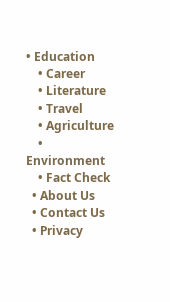• Education
    • Career
    • Literature
    • Travel
    • Agriculture
    • Environment
    • Fact Check
  • About Us
  • Contact Us
  • Privacy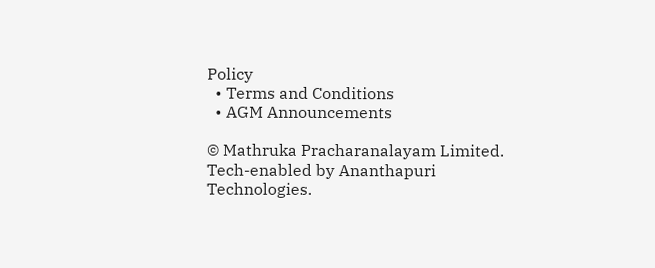Policy
  • Terms and Conditions
  • AGM Announcements

© Mathruka Pracharanalayam Limited.
Tech-enabled by Ananthapuri Technologies.